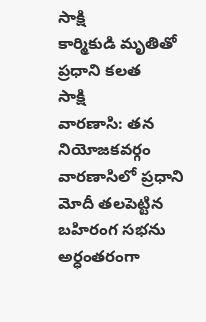సాక్షి
కార్మికుడి మృతితో ప్రధాని కలత
సాక్షి
వారణాసి: తన నియోజకవర్గం వారణాసిలో ప్రధాని మోదీ తలపెట్టిన బహిరంగ సభను అర్ధంతరంగా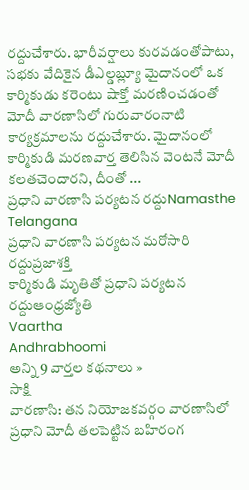రద్దుచేశారు. భారీవర్షాలు కురవడంతోపాటు, సభకు వేదికైన డీఎల్డబ్ల్యూ మైదానంలో ఒక కార్మికుడు కరెంటు షాక్తో మరణించడంతో మోదీ వారణాసిలో గురువారంనాటి కార్యక్రమాలను రద్దుచేశారు. మైదానంలో కార్మికుడి మరణవార్త తెలిసిన వెంటనే మోదీ కలతచెందారని, దీంతో ...
ప్రధాని వారణాసి పర్యటన రద్దుNamasthe Telangana
ప్రధాని వారణాసి పర్యటన మరోసారి రద్దుప్రజాశక్తి
కార్మికుడి మృతితో ప్రధాని పర్యటన రద్దుఆంధ్రజ్యోతి
Vaartha
Andhrabhoomi
అన్ని 9 వార్తల కథనాలు »
సాక్షి
వారణాసి: తన నియోజకవర్గం వారణాసిలో ప్రధాని మోదీ తలపెట్టిన బహిరంగ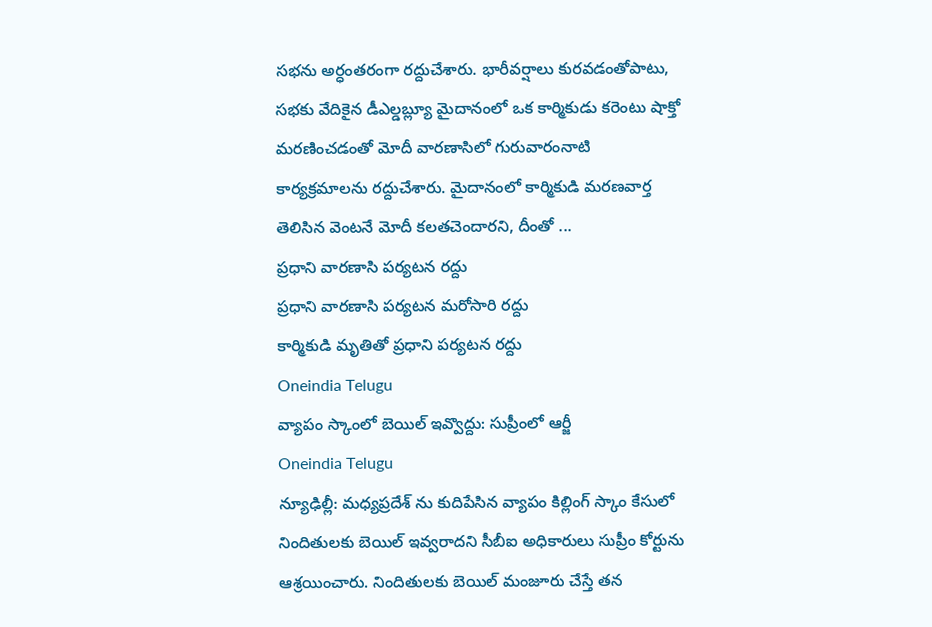సభను అర్ధంతరంగా రద్దుచేశారు. భారీవర్షాలు కురవడంతోపాటు, సభకు వేదికైన డీఎల్డబ్ల్యూ మైదానంలో ఒక కార్మికుడు కరెంటు షాక్తో మరణించడంతో మోదీ వారణాసిలో గురువారంనాటి కార్యక్రమాలను రద్దుచేశారు. మైదానంలో కార్మికుడి మరణవార్త తెలిసిన వెంటనే మోదీ కలతచెందారని, దీంతో ...
ప్రధాని వారణాసి పర్యటన రద్దు
ప్రధాని వారణాసి పర్యటన మరోసారి రద్దు
కార్మికుడి మృతితో ప్రధాని పర్యటన రద్దు
Oneindia Telugu
వ్యాపం స్కాంలో బెయిల్ ఇవ్వొద్దు: సుప్రీంలో ఆర్జీ
Oneindia Telugu
న్యూఢిల్లీ: మధ్యప్రదేశ్ ను కుదిపేసిన వ్యాపం కిల్లింగ్ స్కాం కేసులో నిందితులకు బెయిల్ ఇవ్వరాదని సీబీఐ అధికారులు సుప్రీం కోర్టును ఆశ్రయించారు. నిందితులకు బెయిల్ మంజూరు చేస్తే తన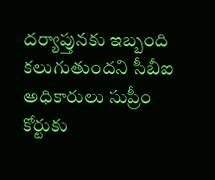దర్యాప్తునకు ఇబ్బంది కలుగుతుందని సీబీఐ అధికారులు సుప్రీం కోర్టుకు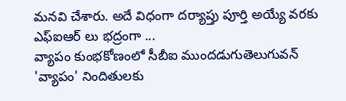మనవి చేశారు. అదే విధంగా దర్యాప్తు పూర్తి అయ్యే వరకు ఎఫ్ఐఆర్ లు భద్రంగా ...
వ్యాపం కుంభకోణంలో సీబీఐ ముందడుగుతెలుగువన్
'వ్యాపం' నిందితులకు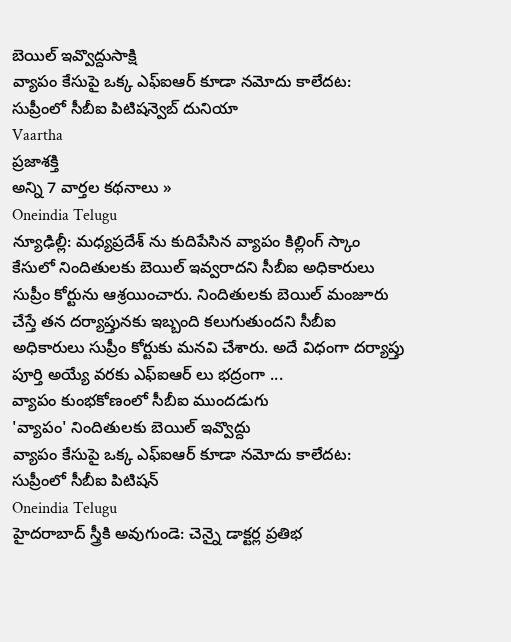బెయిల్ ఇవ్వొద్దుసాక్షి
వ్యాపం కేసుపై ఒక్క ఎఫ్ఐఆర్ కూడా నమోదు కాలేదట: సుప్రీంలో సీబీఐ పిటిషన్వెబ్ దునియా
Vaartha
ప్రజాశక్తి
అన్ని 7 వార్తల కథనాలు »
Oneindia Telugu
న్యూఢిల్లీ: మధ్యప్రదేశ్ ను కుదిపేసిన వ్యాపం కిల్లింగ్ స్కాం కేసులో నిందితులకు బెయిల్ ఇవ్వరాదని సీబీఐ అధికారులు సుప్రీం కోర్టును ఆశ్రయించారు. నిందితులకు బెయిల్ మంజూరు చేస్తే తన దర్యాప్తునకు ఇబ్బంది కలుగుతుందని సీబీఐ అధికారులు సుప్రీం కోర్టుకు మనవి చేశారు. అదే విధంగా దర్యాప్తు పూర్తి అయ్యే వరకు ఎఫ్ఐఆర్ లు భద్రంగా ...
వ్యాపం కుంభకోణంలో సీబీఐ ముందడుగు
'వ్యాపం' నిందితులకు బెయిల్ ఇవ్వొద్దు
వ్యాపం కేసుపై ఒక్క ఎఫ్ఐఆర్ కూడా నమోదు కాలేదట: సుప్రీంలో సీబీఐ పిటిషన్
Oneindia Telugu
హైదరాబాద్ స్త్రీకి అవుగుండె: చెన్నై డాక్టర్ల ప్రతిభ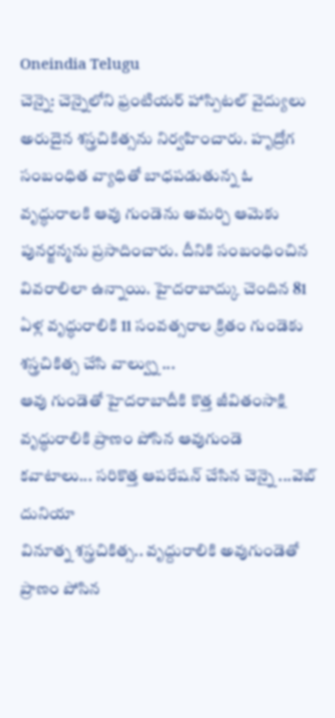Oneindia Telugu
చెన్నై: చెన్నైలోని ఫ్రంటియర్ హాస్పిటల్ వైద్యులు అరుదైన శస్త్రచికిత్సను నిర్వహించారు. హృద్రోగ సంబంధిత వ్యాధితో బాధపడుతున్న ఓ వృద్ధురాలకి ఆవు గుండెను అమర్చి ఆమెకు పునర్జన్మను ప్రసాదించారు. దీనికి సంబంధించిన వివరాలిలా ఉన్నాయి. హైదరాబాద్కు చెందిన 81 ఏళ్ల వృద్ధురాలికి 11 సంవత్సరాల క్రితం గుండెకు శస్త్రచికిత్స చేసి వాల్వ్ను ...
ఆవు గుండెతో హైదరాబాదీకి కొత్త జీవితంసాక్షి
వృద్ధురాలికి ప్రాణం పోసిన ఆవుగుండె కవాటాలు... సరికొత్త ఆపరేషన్ చేసిన చెన్నై ...వెబ్ దునియా
వినూత్న శస్త్రచికిత్స.. వృద్దురాలికి అవుగుండెతో ప్రాణం పోసిన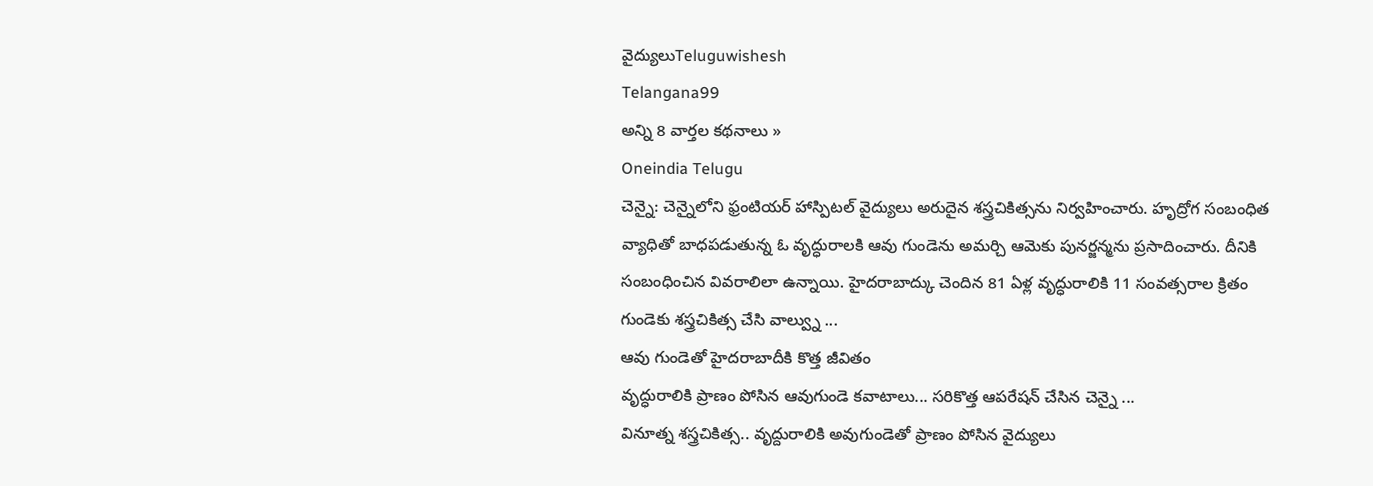వైద్యులుTeluguwishesh
Telangana99
అన్ని 8 వార్తల కథనాలు »
Oneindia Telugu
చెన్నై: చెన్నైలోని ఫ్రంటియర్ హాస్పిటల్ వైద్యులు అరుదైన శస్త్రచికిత్సను నిర్వహించారు. హృద్రోగ సంబంధిత వ్యాధితో బాధపడుతున్న ఓ వృద్ధురాలకి ఆవు గుండెను అమర్చి ఆమెకు పునర్జన్మను ప్రసాదించారు. దీనికి సంబంధించిన వివరాలిలా ఉన్నాయి. హైదరాబాద్కు చెందిన 81 ఏళ్ల వృద్ధురాలికి 11 సంవత్సరాల క్రితం గుండెకు శస్త్రచికిత్స చేసి వాల్వ్ను ...
ఆవు గుండెతో హైదరాబాదీకి కొత్త జీవితం
వృద్ధురాలికి ప్రాణం పోసిన ఆవుగుండె కవాటాలు... సరికొత్త ఆపరేషన్ చేసిన చెన్నై ...
వినూత్న శస్త్రచికిత్స.. వృద్దురాలికి అవుగుండెతో ప్రాణం పోసిన వైద్యులు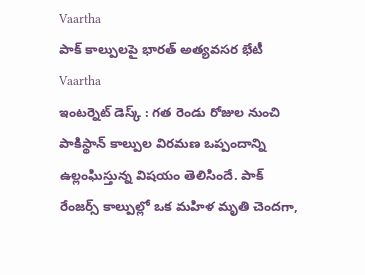Vaartha
పాక్ కాల్పులపై భారత్ అత్యవసర భేటీ
Vaartha
ఇంటర్నెట్ డెస్క్ : గత రెండు రోజుల నుంచి పాకిస్థాన్ కాల్పుల విరమణ ఒప్పందాన్ని ఉల్లంఘిస్తున్న విషయం తెలిసిందే. పాక్ రేంజర్స్ కాల్పుల్లో ఒక మహిళ మృతి చెందగా,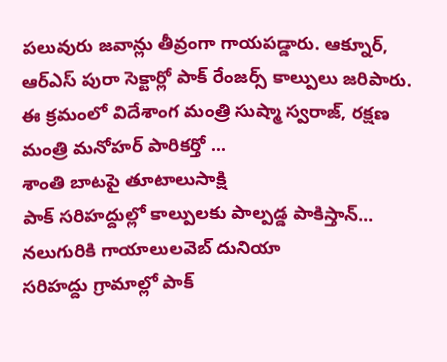పలువురు జవాన్లు తీవ్రంగా గాయపడ్డారు. ఆక్నూర్, ఆర్ఎస్ పురా సెక్టార్లో పాక్ రేంజర్స్ కాల్పులు జరిపారు. ఈ క్రమంలో విదేశాంగ మంత్రి సుష్మా స్వరాజ్, రక్షణ మంత్రి మనోహర్ పారికర్తో ...
శాంతి బాటపై తూటాలుసాక్షి
పాక్ సరిహద్దుల్లో కాల్పులకు పాల్పడ్డ పాకిస్తాన్... నలుగురికి గాయాలులవెబ్ దునియా
సరిహద్దు గ్రామాల్లో పాక్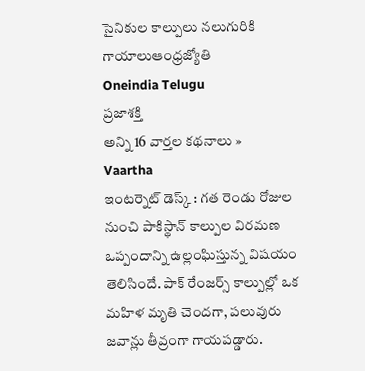సైనికుల కాల్పులు నలుగురికి గాయాలుఆంధ్రజ్యోతి
Oneindia Telugu
ప్రజాశక్తి
అన్ని 16 వార్తల కథనాలు »
Vaartha
ఇంటర్నెట్ డెస్క్ : గత రెండు రోజుల నుంచి పాకిస్థాన్ కాల్పుల విరమణ ఒప్పందాన్ని ఉల్లంఘిస్తున్న విషయం తెలిసిందే. పాక్ రేంజర్స్ కాల్పుల్లో ఒక మహిళ మృతి చెందగా, పలువురు జవాన్లు తీవ్రంగా గాయపడ్డారు.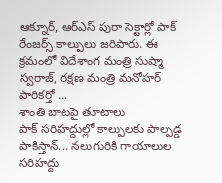ఆక్నూర్, ఆర్ఎస్ పురా సెక్టార్లో పాక్ రేంజర్స్ కాల్పులు జరిపారు. ఈ క్రమంలో విదేశాంగ మంత్రి సుష్మా స్వరాజ్, రక్షణ మంత్రి మనోహర్ పారికర్తో ...
శాంతి బాటపై తూటాలు
పాక్ సరిహద్దుల్లో కాల్పులకు పాల్పడ్డ పాకిస్తాన్... నలుగురికి గాయాలుల
సరిహద్దు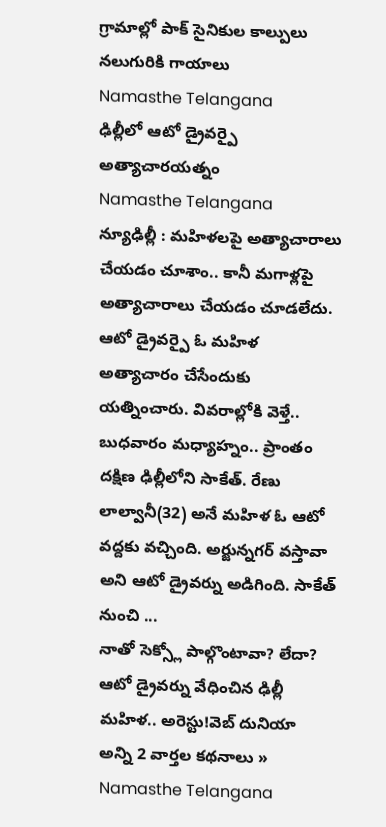గ్రామాల్లో పాక్ సైనికుల కాల్పులు నలుగురికి గాయాలు
Namasthe Telangana
ఢిల్లీలో ఆటో డ్రైవర్పై అత్యాచారయత్నం
Namasthe Telangana
న్యూఢిల్లీ : మహిళలపై అత్యాచారాలు చేయడం చూశాం.. కానీ మగాళ్లపై అత్యాచారాలు చేయడం చూడలేదు. ఆటో డ్రైవర్పై ఓ మహిళ అత్యాచారం చేసేందుకు యత్నించారు. వివరాల్లోకి వెళ్తే.. బుధవారం మధ్యాహ్నం.. ప్రాంతం దక్షిణ ఢిల్లీలోని సాకేత్. రేణు లాల్వానీ(32) అనే మహిళ ఓ ఆటో వద్దకు వచ్చింది. అర్జున్నగర్ వస్తావా అని ఆటో డ్రైవర్ను అడిగింది. సాకేత్ నుంచి ...
నాతో సెక్స్లో పాల్గొంటావా? లేదా? ఆటో డ్రైవర్ను వేధించిన ఢిల్లీ మహిళ.. అరెస్టు!వెబ్ దునియా
అన్ని 2 వార్తల కథనాలు »
Namasthe Telangana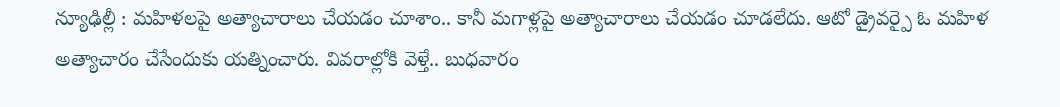న్యూఢిల్లీ : మహిళలపై అత్యాచారాలు చేయడం చూశాం.. కానీ మగాళ్లపై అత్యాచారాలు చేయడం చూడలేదు. ఆటో డ్రైవర్పై ఓ మహిళ అత్యాచారం చేసేందుకు యత్నించారు. వివరాల్లోకి వెళ్తే.. బుధవారం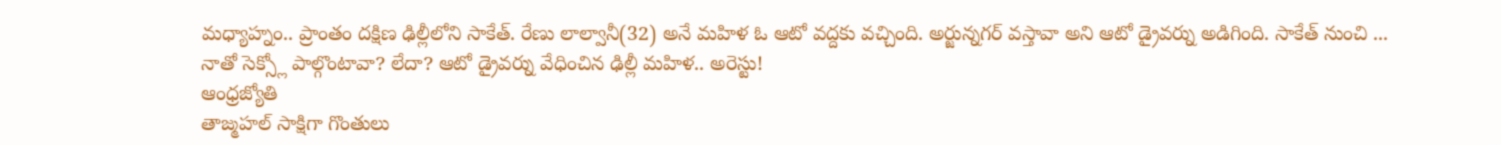మధ్యాహ్నం.. ప్రాంతం దక్షిణ ఢిల్లీలోని సాకేత్. రేణు లాల్వానీ(32) అనే మహిళ ఓ ఆటో వద్దకు వచ్చింది. అర్జున్నగర్ వస్తావా అని ఆటో డ్రైవర్ను అడిగింది. సాకేత్ నుంచి ...
నాతో సెక్స్లో పాల్గొంటావా? లేదా? ఆటో డ్రైవర్ను వేధించిన ఢిల్లీ మహిళ.. అరెస్టు!
ఆంధ్రజ్యోతి
తాజ్మహల్ సాక్షిగా గొంతులు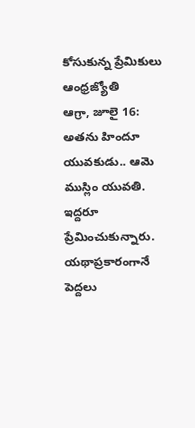కోసుకున్న ప్రేమికులు
ఆంధ్రజ్యోతి
ఆగ్రా, జూలై 16: అతను హిందూ యువకుడు.. ఆమె ముస్లిం యువతి. ఇద్దరూ ప్రేమించుకున్నారు. యథాప్రకారంగానే పెద్దలు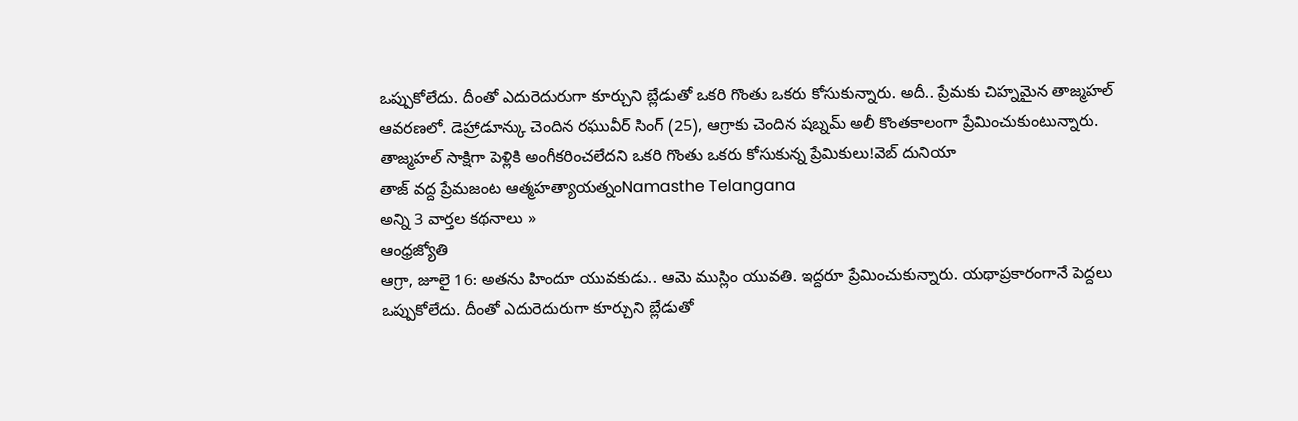ఒప్పుకోలేదు. దీంతో ఎదురెదురుగా కూర్చుని బ్లేడుతో ఒకరి గొంతు ఒకరు కోసుకున్నారు. అదీ.. ప్రేమకు చిహ్నమైన తాజ్మహల్ ఆవరణలో. డెహ్రాడూన్కు చెందిన రఘువీర్ సింగ్ (25), ఆగ్రాకు చెందిన షబ్నమ్ అలీ కొంతకాలంగా ప్రేమించుకుంటున్నారు.
తాజ్మహల్ సాక్షిగా పెళ్లికి అంగీకరించలేదని ఒకరి గొంతు ఒకరు కోసుకున్న ప్రేమికులు!వెబ్ దునియా
తాజ్ వద్ద ప్రేమజంట ఆత్మహత్యాయత్నంNamasthe Telangana
అన్ని 3 వార్తల కథనాలు »
ఆంధ్రజ్యోతి
ఆగ్రా, జూలై 16: అతను హిందూ యువకుడు.. ఆమె ముస్లిం యువతి. ఇద్దరూ ప్రేమించుకున్నారు. యథాప్రకారంగానే పెద్దలు ఒప్పుకోలేదు. దీంతో ఎదురెదురుగా కూర్చుని బ్లేడుతో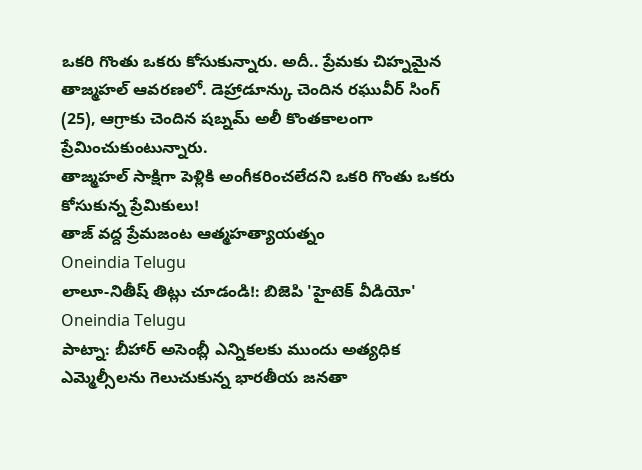ఒకరి గొంతు ఒకరు కోసుకున్నారు. అదీ.. ప్రేమకు చిహ్నమైన తాజ్మహల్ ఆవరణలో. డెహ్రాడూన్కు చెందిన రఘువీర్ సింగ్ (25), ఆగ్రాకు చెందిన షబ్నమ్ అలీ కొంతకాలంగా ప్రేమించుకుంటున్నారు.
తాజ్మహల్ సాక్షిగా పెళ్లికి అంగీకరించలేదని ఒకరి గొంతు ఒకరు కోసుకున్న ప్రేమికులు!
తాజ్ వద్ద ప్రేమజంట ఆత్మహత్యాయత్నం
Oneindia Telugu
లాలూ-నితీష్ తిట్లు చూడండి!: బిజెపి 'హైటెక్ వీడియో'
Oneindia Telugu
పాట్నా: బీహార్ అసెంబ్లీ ఎన్నికలకు ముందు అత్యధిక ఎమ్మెల్సీలను గెలుచుకున్న భారతీయ జనతా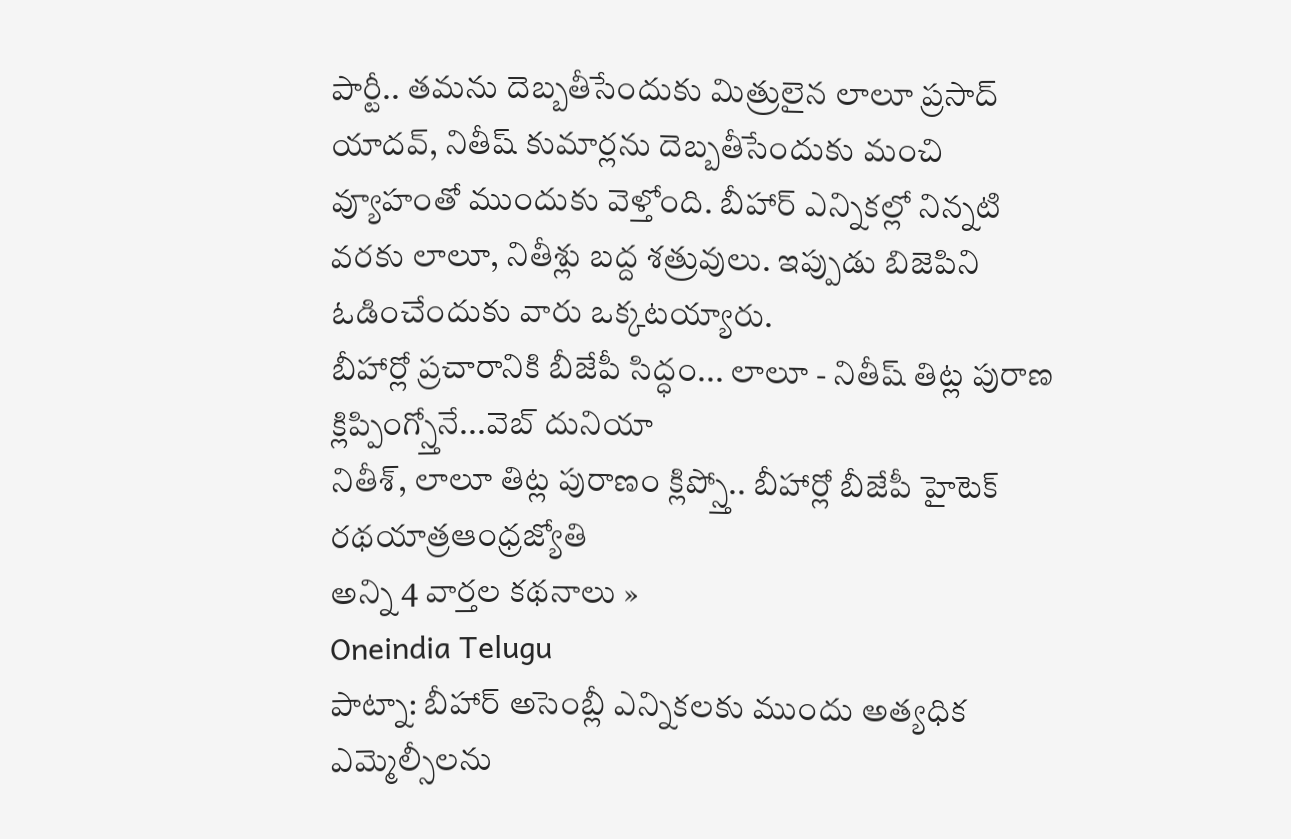పార్టీ.. తమను దెబ్బతీసేందుకు మిత్రులైన లాలూ ప్రసాద్ యాదవ్, నితీష్ కుమార్లను దెబ్బతీసేందుకు మంచి వ్యూహంతో ముందుకు వెళ్తోంది. బీహార్ ఎన్నికల్లో నిన్నటి వరకు లాలూ, నితీశ్లు బద్ద శత్రువులు. ఇప్పుడు బిజెపిని ఓడించేందుకు వారు ఒక్కటయ్యారు.
బీహార్లో ప్రచారానికి బీజేపీ సిద్ధం... లాలూ - నితీష్ తిట్ల పురాణ క్లిప్పింగ్స్తోనే...వెబ్ దునియా
నితీశ్, లాలూ తిట్ల పురాణం క్లిప్స్తో.. బీహార్లో బీజేపీ హైటెక్ రథయాత్రఆంధ్రజ్యోతి
అన్ని 4 వార్తల కథనాలు »
Oneindia Telugu
పాట్నా: బీహార్ అసెంబ్లీ ఎన్నికలకు ముందు అత్యధిక ఎమ్మెల్సీలను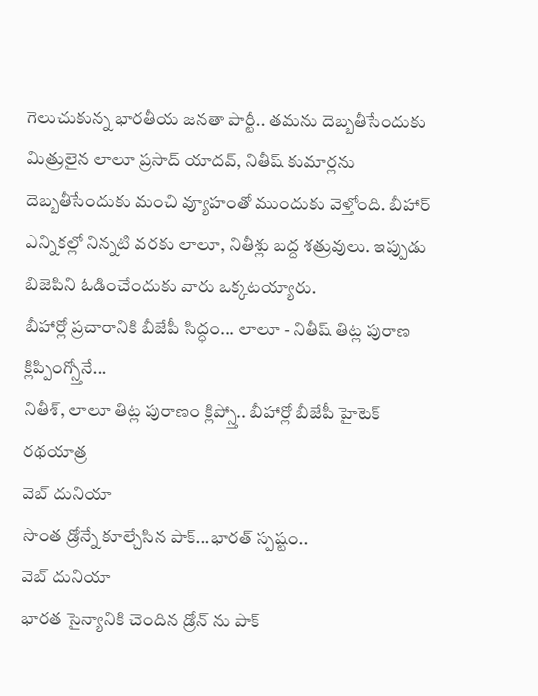గెలుచుకున్న భారతీయ జనతా పార్టీ.. తమను దెబ్బతీసేందుకు మిత్రులైన లాలూ ప్రసాద్ యాదవ్, నితీష్ కుమార్లను దెబ్బతీసేందుకు మంచి వ్యూహంతో ముందుకు వెళ్తోంది. బీహార్ ఎన్నికల్లో నిన్నటి వరకు లాలూ, నితీశ్లు బద్ద శత్రువులు. ఇప్పుడు బిజెపిని ఓడించేందుకు వారు ఒక్కటయ్యారు.
బీహార్లో ప్రచారానికి బీజేపీ సిద్ధం... లాలూ - నితీష్ తిట్ల పురాణ క్లిప్పింగ్స్తోనే...
నితీశ్, లాలూ తిట్ల పురాణం క్లిప్స్తో.. బీహార్లో బీజేపీ హైటెక్ రథయాత్ర
వెబ్ దునియా
సొంత డ్రోన్నే కూల్చేసిన పాక్...భారత్ స్పష్టం..
వెబ్ దునియా
భారత సైన్యానికి చెందిన డ్రోన్ ను పాక్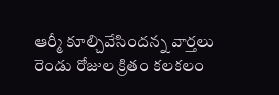ఆర్మీ కూల్చివేసిందన్న వార్తలు రెండు రోజుల క్రితం కలకలం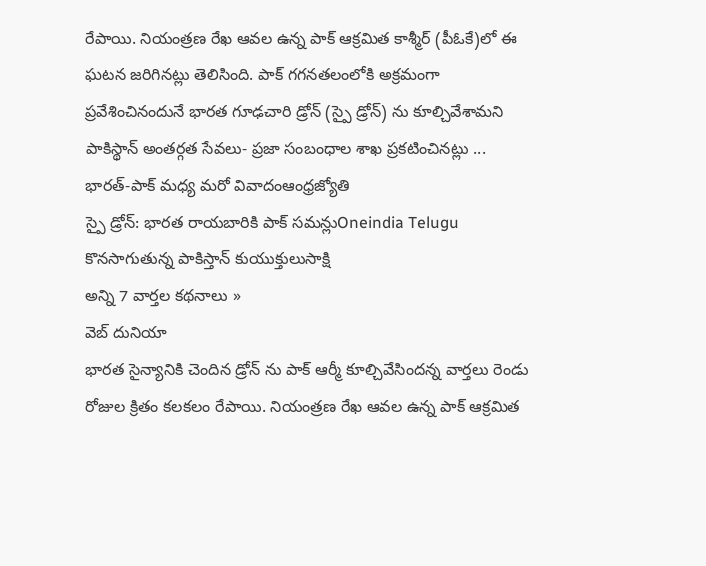రేపాయి. నియంత్రణ రేఖ ఆవల ఉన్న పాక్ ఆక్రమిత కాశ్మీర్ (పీఓకే)లో ఈ ఘటన జరిగినట్లు తెలిసింది. పాక్ గగనతలంలోకి అక్రమంగా ప్రవేశించినందునే భారత గూఢచారి డ్రోన్ (స్పై డ్రోన్) ను కూల్చివేశామని పాకిస్థాన్ అంతర్గత సేవలు- ప్రజా సంబంధాల శాఖ ప్రకటించినట్లు ...
భారత్-పాక్ మధ్య మరో వివాదంఆంధ్రజ్యోతి
స్పై డ్రోన్: భారత రాయబారికి పాక్ సమన్లుOneindia Telugu
కొనసాగుతున్న పాకిస్తాన్ కుయుక్తులుసాక్షి
అన్ని 7 వార్తల కథనాలు »
వెబ్ దునియా
భారత సైన్యానికి చెందిన డ్రోన్ ను పాక్ ఆర్మీ కూల్చివేసిందన్న వార్తలు రెండు రోజుల క్రితం కలకలం రేపాయి. నియంత్రణ రేఖ ఆవల ఉన్న పాక్ ఆక్రమిత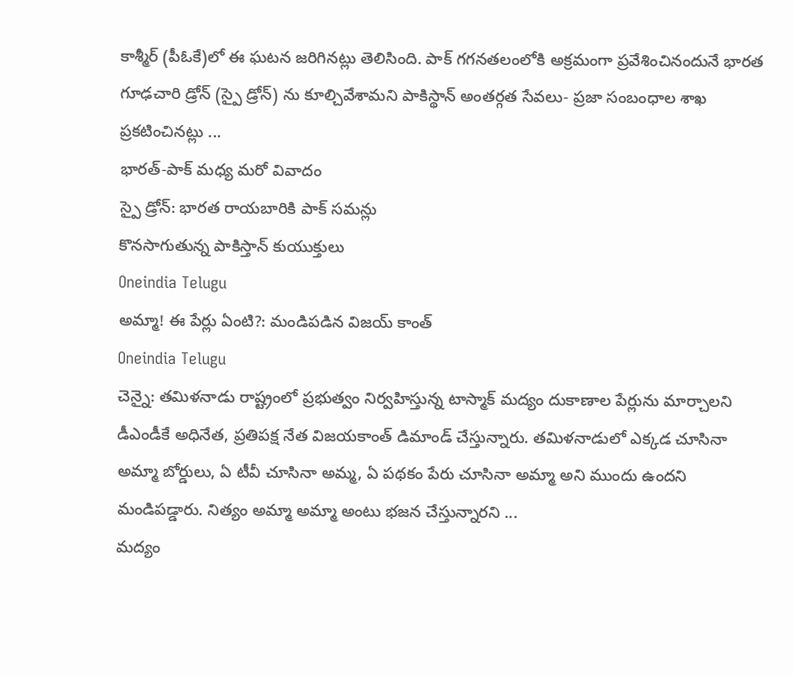కాశ్మీర్ (పీఓకే)లో ఈ ఘటన జరిగినట్లు తెలిసింది. పాక్ గగనతలంలోకి అక్రమంగా ప్రవేశించినందునే భారత గూఢచారి డ్రోన్ (స్పై డ్రోన్) ను కూల్చివేశామని పాకిస్థాన్ అంతర్గత సేవలు- ప్రజా సంబంధాల శాఖ ప్రకటించినట్లు ...
భారత్-పాక్ మధ్య మరో వివాదం
స్పై డ్రోన్: భారత రాయబారికి పాక్ సమన్లు
కొనసాగుతున్న పాకిస్తాన్ కుయుక్తులు
Oneindia Telugu
అమ్మా! ఈ పేర్లు ఏంటి?: మండిపడిన విజయ్ కాంత్
Oneindia Telugu
చెన్నై: తమిళనాడు రాష్ట్రంలో ప్రభుత్వం నిర్వహిస్తున్న టాస్మాక్ మద్యం దుకాణాల పేర్లును మార్చాలని డీఎండీకే అధినేత, ప్రతిపక్ష నేత విజయకాంత్ డిమాండ్ చేస్తున్నారు. తమిళనాడులో ఎక్కడ చూసినా అమ్మా బోర్డులు, ఏ టీవీ చూసినా అమ్మ, ఏ పథకం పేరు చూసినా అమ్మా అని ముందు ఉందని మండిపడ్డారు. నిత్యం అమ్మా అమ్మా అంటు భజన చేస్తున్నారని ...
మద్యం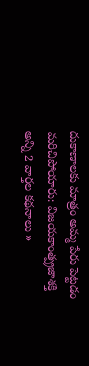దుకాణాలకు మాత్రం అమ్మ పేరు పెట్టడం మరిచిపోయారు: విజయకాంత్ప్రజాశక్తి
అన్ని 2 వార్తల కథనాలు »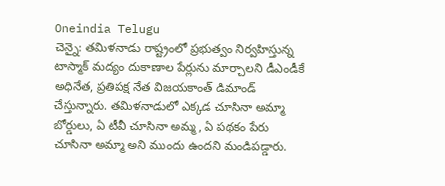Oneindia Telugu
చెన్నై: తమిళనాడు రాష్ట్రంలో ప్రభుత్వం నిర్వహిస్తున్న టాస్మాక్ మద్యం దుకాణాల పేర్లును మార్చాలని డీఎండీకే అధినేత, ప్రతిపక్ష నేత విజయకాంత్ డిమాండ్ చేస్తున్నారు. తమిళనాడులో ఎక్కడ చూసినా అమ్మా బోర్డులు, ఏ టీవీ చూసినా అమ్మ, ఏ పథకం పేరు చూసినా అమ్మా అని ముందు ఉందని మండిపడ్డారు.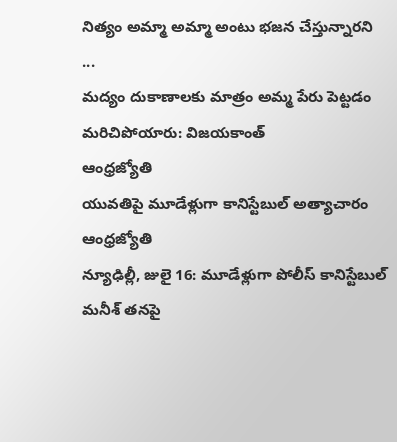నిత్యం అమ్మా అమ్మా అంటు భజన చేస్తున్నారని ...
మద్యం దుకాణాలకు మాత్రం అమ్మ పేరు పెట్టడం మరిచిపోయారు: విజయకాంత్
ఆంధ్రజ్యోతి
యువతిపై మూడేళ్లుగా కానిస్టేబుల్ అత్యాచారం
ఆంధ్రజ్యోతి
న్యూఢిల్లీ, జులై 16: మూడేళ్లుగా పోలీస్ కానిస్టేబుల్ మనీశ్ తనపై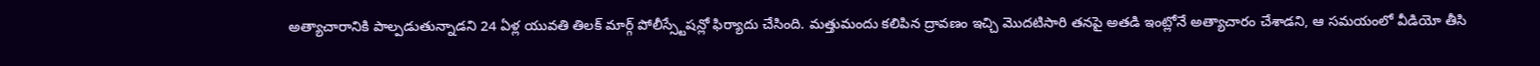అత్యాచారానికి పాల్పడుతున్నాడని 24 ఏళ్ల యువతి తిలక్ మార్గ్ పోలీస్స్టేషన్లో ఫిర్యాదు చేసింది. మత్తుమందు కలిపిన ద్రావణం ఇచ్చి మొదటిసారి తనపై అతడి ఇంట్లోనే అత్యాచారం చేశాడని, ఆ సమయంలో వీడియో తీసి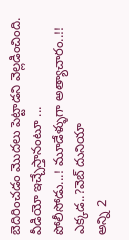బెదిరించడం మొదలు పెట్టాడని వెల్లడించింది. వీడియో ఇచ్చేస్తానంటూ ...
పోలీసోడు...! మూడేళ్ళుగా అత్యాచారం..!! ఎక్కడ..?వెబ్ దునియా
అన్ని 2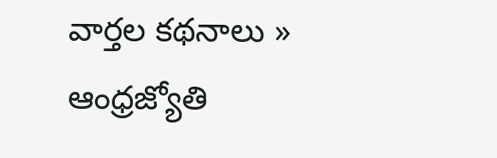వార్తల కథనాలు »
ఆంధ్రజ్యోతి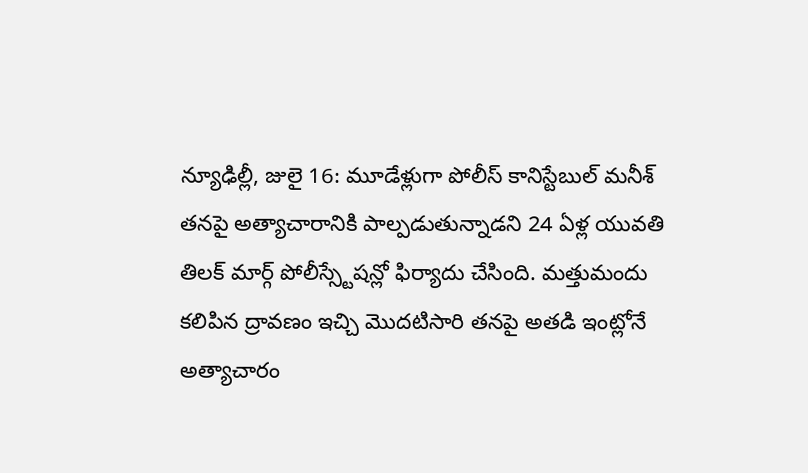న్యూఢిల్లీ, జులై 16: మూడేళ్లుగా పోలీస్ కానిస్టేబుల్ మనీశ్ తనపై అత్యాచారానికి పాల్పడుతున్నాడని 24 ఏళ్ల యువతి తిలక్ మార్గ్ పోలీస్స్టేషన్లో ఫిర్యాదు చేసింది. మత్తుమందు కలిపిన ద్రావణం ఇచ్చి మొదటిసారి తనపై అతడి ఇంట్లోనే అత్యాచారం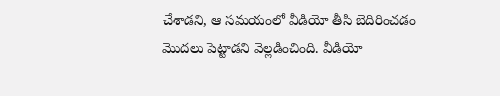చేశాడని, ఆ సమయంలో వీడియో తీసి బెదిరించడం మొదలు పెట్టాడని వెల్లడించింది. వీడియో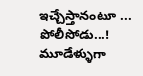ఇచ్చేస్తానంటూ ...
పోలీసోడు...! మూడేళ్ళుగా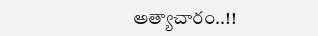అత్యాచారం..!!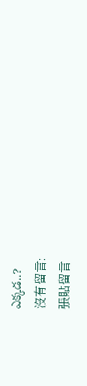ఎక్కడ..?
沒有留言:
張貼留言